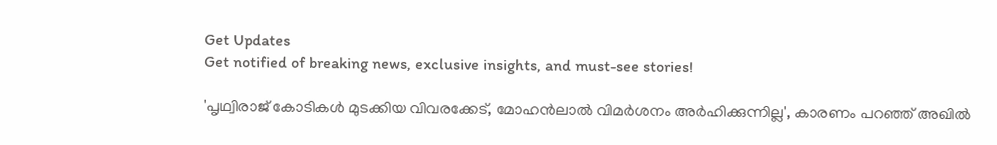Get Updates
Get notified of breaking news, exclusive insights, and must-see stories!

'പൃഥ്വിരാജ് കോടികൾ മുടക്കിയ വിവരക്കേട്, മോഹൻലാൽ വിമർശനം അർഹിക്കുന്നില്ല', കാരണം പറഞ്ഞ് അഖിൽ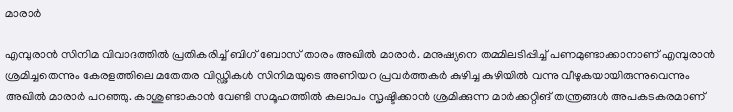മാരാർ

എമ്പുരാൻ സിനിമ വിവാദത്തിൽ പ്രതികരിച്ച് ബിഗ് ബോസ് താരം അഖിൽ മാരാർ. മനുഷ്യനെ തമ്മിലടിപ്പിച്ച് പണമുണ്ടാക്കാനാണ് എമ്പുരാൻ ശ്രമിച്ചതെന്നും കേരളത്തിലെ മതേതര വിഡ്ഢികൾ സിനിമയുടെ അണിയറ പ്രവർത്തകർ കുഴിച്ച കുഴിയിൽ വന്നു വീഴുകയായിരുന്നുവെന്നും അഖിൽ മാരാർ പറഞ്ഞു. കാശുണ്ടാകാൻ വേണ്ടി സമൂഹത്തിൽ കലാപം സൃഷ്ടിക്കാൻ ശ്രമിക്കുന്ന മാർക്കറ്റിങ് തന്ത്രങ്ങൾ അപകടകരമാണ്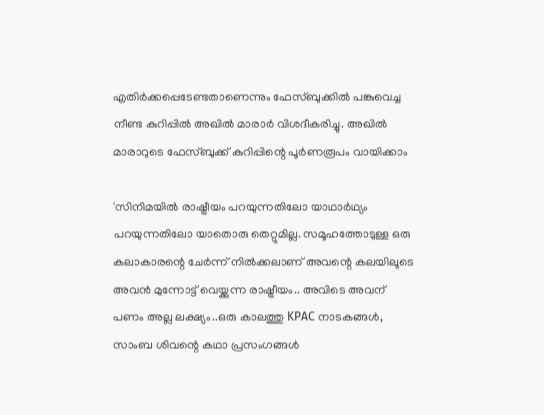എതിർക്കപ്പെടേണ്ടതാണെന്നും ഫേസ്ബുക്കിൽ പങ്കുവെച്ച നീണ്ട കുറിപ്പിൽ അഖിൽ മാരാർ വിശദീകരിച്ചു. അഖിൽ മാരാറുടെ ഫേസ്ബുക്ക് കുറിപ്പിന്റെ പൂർണരൂപം വായിക്കാം

'സിനിമയിൽ രാഷ്ട്രീയം പറയുന്നതിലോ യാഥാർഥ്യം പറയുന്നതിലോ യാതൊരു തെറ്റുമില്ല. സമൂഹത്തോടുള്ള ഒരു കലാകാരന്റെ ചേർന്ന് നിൽക്കലാണ് അവന്റെ കലയിലൂടെ അവൻ മുന്നോട്ട് വെയ്ക്കുന്ന രാഷ്ട്രീയം.. അവിടെ അവന് പണം അല്ല ലക്ഷ്യം..ഒരു കാലത്തു KPAC നാടകങ്ങൾ, സാംബ ശിവന്റെ കഥാ പ്രസംഗങ്ങൾ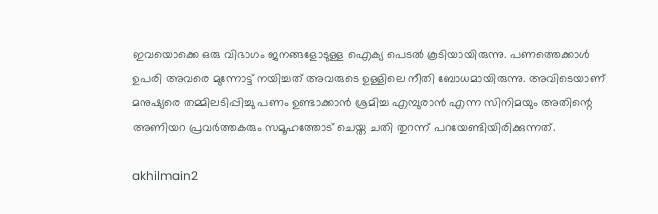ഇവയൊക്കെ ഒരു വിഭാഗം ജനങ്ങളോടുള്ള ഐക്യ പെടൽ കൂടിയായിരുന്നു. പണത്തെക്കാൾ ഉപരി അവരെ മുന്നോട്ട് നയിച്ചത് അവരുടെ ഉള്ളിലെ നീതി ബോധമായിരുന്നു. അവിടെയാണ് മനുഷ്യരെ തമ്മിലടിപ്പിച്ചു പണം ഉണ്ടാക്കാൻ ശ്രമിച്ച എമ്പുരാൻ എന്ന സിനിമയും അതിന്റെ അണിയറ പ്രവർത്തകരും സമൂഹത്തോട് ചെയ്ത ചതി തുറന്ന് പറയേണ്ടിയിരിക്കുന്നത്.

akhilmain2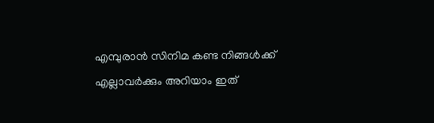എമ്പുരാൻ സിനിമ കണ്ട നിങ്ങൾക്ക് എല്ലാവർക്കും അറിയാം ഇത്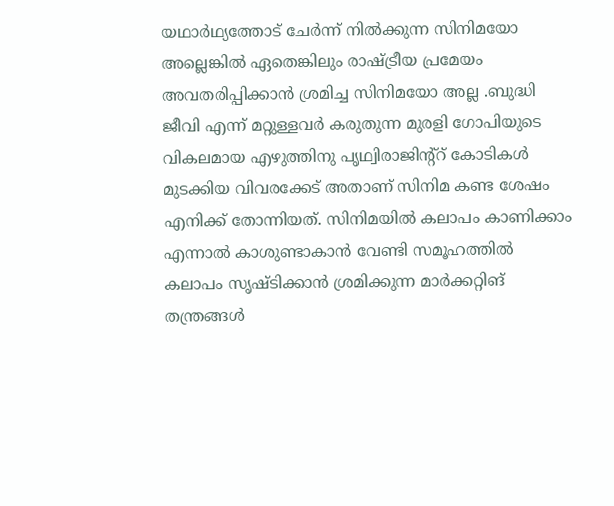യഥാർഥ്യത്തോട് ചേർന്ന് നിൽക്കുന്ന സിനിമയോ അല്ലെങ്കിൽ ഏതെങ്കിലും രാഷ്ട്രീയ പ്രമേയം അവതരിപ്പിക്കാൻ ശ്രമിച്ച സിനിമയോ അല്ല .ബുദ്ധി ജീവി എന്ന് മറ്റുള്ളവർ കരുതുന്ന മുരളി ഗോപിയുടെ വികലമായ എഴുത്തിനു പൃഥ്വിരാജിന്റ്റ് കോടികൾ മുടക്കിയ വിവരക്കേട് അതാണ് സിനിമ കണ്ട ശേഷം എനിക്ക് തോന്നിയത്. സിനിമയിൽ കലാപം കാണിക്കാം എന്നാൽ കാശുണ്ടാകാൻ വേണ്ടി സമൂഹത്തിൽ കലാപം സൃഷ്ടിക്കാൻ ശ്രമിക്കുന്ന മാർക്കറ്റിങ് തന്ത്രങ്ങൾ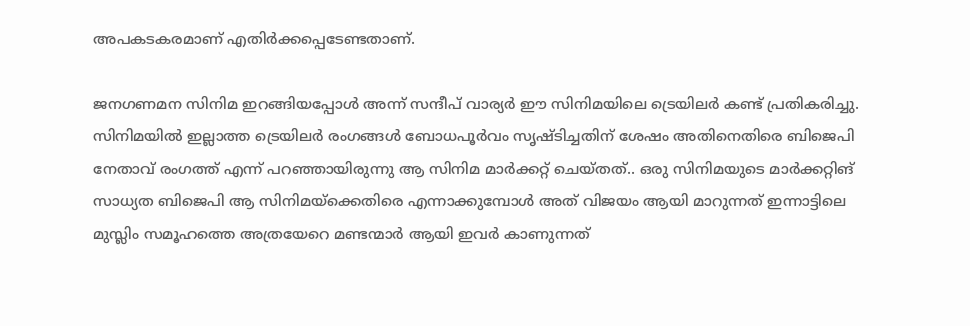അപകടകരമാണ് എതിർക്കപ്പെടേണ്ടതാണ്.

ജനഗണമന സിനിമ ഇറങ്ങിയപ്പോൾ അന്ന് സന്ദീപ് വാര്യർ ഈ സിനിമയിലെ ട്രെയിലർ കണ്ട് പ്രതികരിച്ചു. സിനിമയിൽ ഇല്ലാത്ത ട്രെയിലർ രംഗങ്ങൾ ബോധപൂർവം സൃഷ്ടിച്ചതിന് ശേഷം അതിനെതിരെ ബിജെപി നേതാവ് രംഗത്ത് എന്ന് പറഞ്ഞായിരുന്നു ആ സിനിമ മാർക്കറ്റ് ചെയ്തത്.. ഒരു സിനിമയുടെ മാർക്കറ്റിങ് സാധ്യത ബിജെപി ആ സിനിമയ്ക്കെതിരെ എന്നാക്കുമ്പോൾ അത് വിജയം ആയി മാറുന്നത് ഇന്നാട്ടിലെ മുസ്ലിം സമൂഹത്തെ അത്രയേറെ മണ്ടന്മാർ ആയി ഇവർ കാണുന്നത്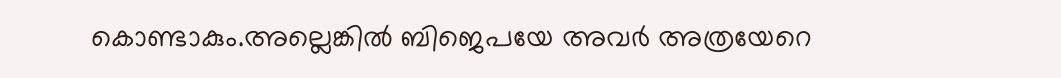കൊണ്ടാകും.അല്ലെങ്കിൽ ബിജെപയേ അവർ അത്രയേറെ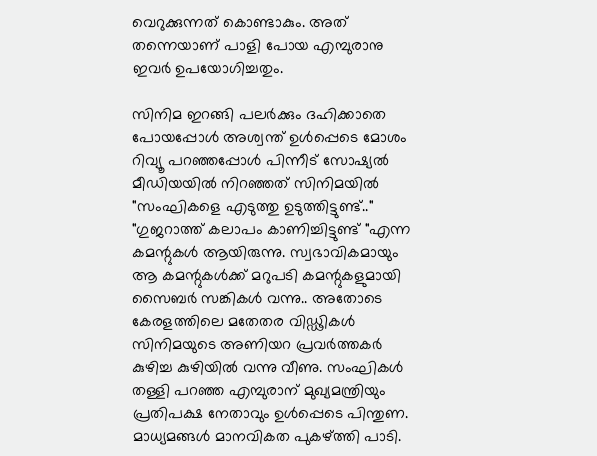വെറുക്കുന്നത് കൊണ്ടാകും. അത് തന്നെയാണ് പാളി പോയ എമ്പുരാനു ഇവർ ഉപയോഗിച്ചതും.

സിനിമ ഇറങ്ങി പലർക്കും ദഹിക്കാതെ പോയപ്പോൾ അശ്വന്ത് ഉൾപ്പെടെ മോശം റിവ്യൂ പറഞ്ഞപ്പോൾ പിന്നീട് സോഷ്യൽ മീഡിയയിൽ നിറഞ്ഞത് സിനിമയിൽ "സംഘികളെ എടുത്തു ഉടുത്തിട്ടുണ്ട്.." "ഗുജറാത്ത്‌ കലാപം കാണിച്ചിട്ടുണ്ട് "എന്ന കമന്റുകൾ ആയിരുന്നു. സ്വഭാവികമായും ആ കമന്റുകൾക്ക് മറുപടി കമന്റുകളുമായി സൈബർ സങ്കികൾ വന്നു.. അതോടെ കേരളത്തിലെ മതേതര വിഡ്ഢികൾ സിനിമയുടെ അണിയറ പ്രവർത്തകർ കുഴിച്ച കുഴിയിൽ വന്നു വീണു. സംഘികൾ തള്ളി പറഞ്ഞ എമ്പുരാന് മുഖ്യമന്ത്രിയും പ്രതിപക്ഷ നേതാവും ഉൾപ്പെടെ പിന്തുണ. മാധ്യമങ്ങൾ മാനവികത പുകഴ്ത്തി പാടി.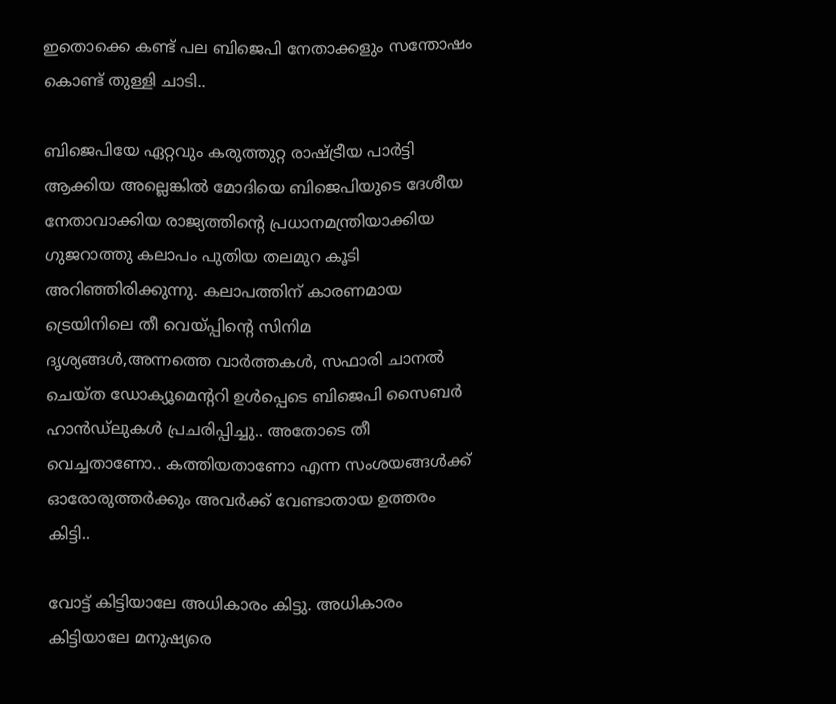ഇതൊക്കെ കണ്ട് പല ബിജെപി നേതാക്കളും സന്തോഷം കൊണ്ട് തുള്ളി ചാടി..

ബിജെപിയേ ഏറ്റവും കരുത്തുറ്റ രാഷ്ട്രീയ പാർട്ടി ആക്കിയ അല്ലെങ്കിൽ മോദിയെ ബിജെപിയുടെ ദേശീയ നേതാവാക്കിയ രാജ്യത്തിന്റെ പ്രധാനമന്ത്രിയാക്കിയ ഗുജറാത്തു കലാപം പുതിയ തലമുറ കൂടി അറിഞ്ഞിരിക്കുന്നു. കലാപത്തിന് കാരണമായ ട്രെയിനിലെ തീ വെയ്പ്പിന്റെ സിനിമ ദൃശ്യങ്ങൾ,അന്നത്തെ വാർത്തകൾ, സഫാരി ചാനൽ ചെയ്ത ഡോക്യൂമെന്ററി ഉൾപ്പെടെ ബിജെപി സൈബർ ഹാൻഡ്ലുകൾ പ്രചരിപ്പിച്ചു.. അതോടെ തീ വെച്ചതാണോ.. കത്തിയതാണോ എന്ന സംശയങ്ങൾക്ക് ഓരോരുത്തർക്കും അവർക്ക് വേണ്ടാതായ ഉത്തരം കിട്ടി..

വോട്ട് കിട്ടിയാലേ അധികാരം കിട്ടു. അധികാരം കിട്ടിയാലേ മനുഷ്യരെ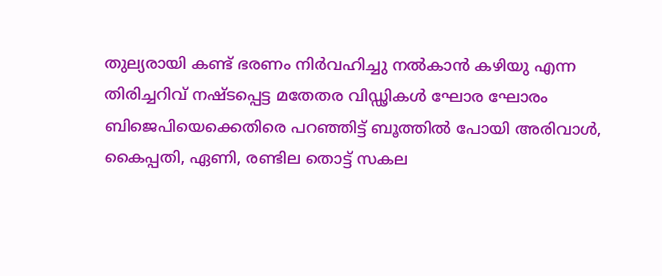തുല്യരായി കണ്ട് ഭരണം നിർവഹിച്ചു നൽകാൻ കഴിയു എന്ന തിരിച്ചറിവ് നഷ്ടപ്പെട്ട മതേതര വിഡ്ഢികൾ ഘോര ഘോരം ബിജെപിയെക്കെതിരെ പറഞ്ഞിട്ട് ബൂത്തിൽ പോയി അരിവാൾ, കൈപ്പതി, ഏണി, രണ്ടില തൊട്ട് സകല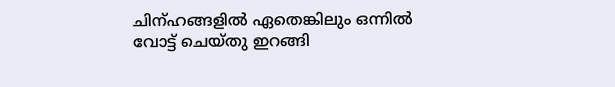ചിന്ഹങ്ങളിൽ ഏതെങ്കിലും ഒന്നിൽ വോട്ട് ചെയ്തു ഇറങ്ങി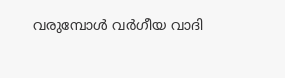വരുമ്പോൾ വർഗീയ വാദി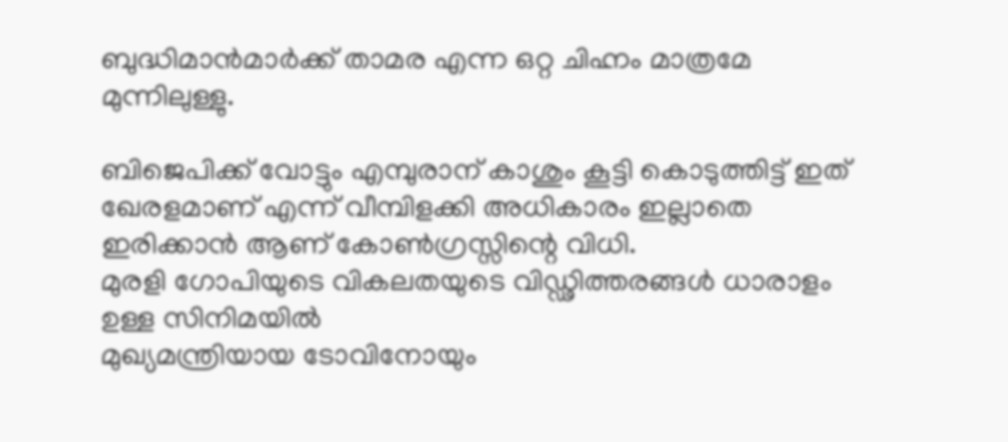ബുദ്ധിമാൻമാർക്ക് താമര എന്ന ഒറ്റ ചിഹ്നം മാത്രമേ മുന്നിലുള്ളു.

ബിജെപിക്ക് വോട്ടും എമ്പുരാന് കാശും കൂട്ടി കൊടുത്തിട്ട് ഇത് ഖേരളമാണ് എന്ന് വീമ്പിളക്കി അധികാരം ഇല്ലാതെ ഇരിക്കാൻ ആണ് കോൺഗ്രസ്സിന്റെ വിധി.
മുരളി ഗോപിയുടെ വികലതയുടെ വിഡ്ഢിത്തരങ്ങൾ ധാരാളം ഉള്ള സിനിമയിൽ
മുഖ്യമന്ത്രിയായ ടോവിനോയും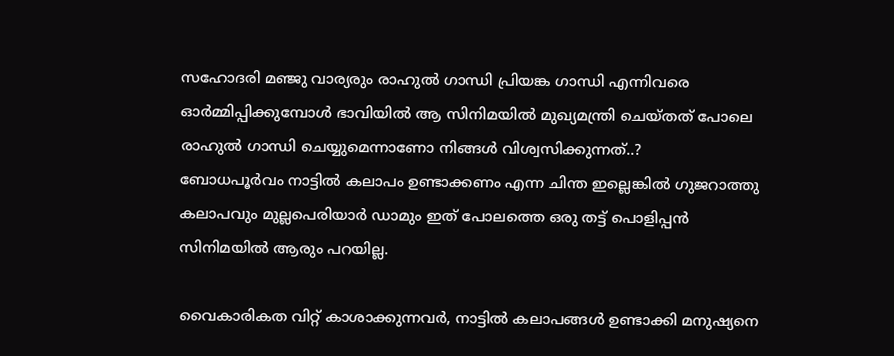സഹോദരി മഞ്ജു വാര്യരും രാഹുൽ ഗാന്ധി പ്രിയങ്ക ഗാന്ധി എന്നിവരെ ഓർമ്മിപ്പിക്കുമ്പോൾ ഭാവിയിൽ ആ സിനിമയിൽ മുഖ്യമന്ത്രി ചെയ്തത് പോലെ രാഹുൽ ഗാന്ധി ചെയ്യുമെന്നാണോ നിങ്ങൾ വിശ്വസിക്കുന്നത്..?
ബോധപൂർവം നാട്ടിൽ കലാപം ഉണ്ടാക്കണം എന്ന ചിന്ത ഇല്ലെങ്കിൽ ഗുജറാത്തു കലാപവും മുല്ലപെരിയാർ ഡാമും ഇത് പോലത്തെ ഒരു തട്ട് പൊളിപ്പൻ സിനിമയിൽ ആരും പറയില്ല.

വൈകാരികത വിറ്റ് കാശാക്കുന്നവർ, നാട്ടിൽ കലാപങ്ങൾ ഉണ്ടാക്കി മനുഷ്യനെ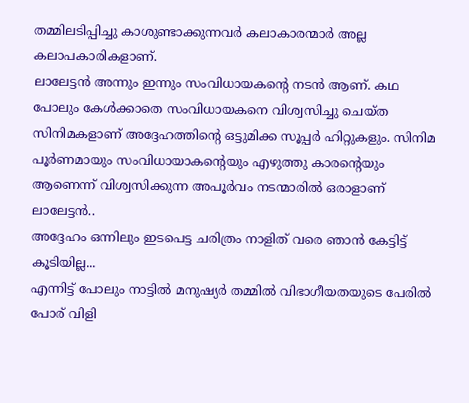തമ്മിലടിപ്പിച്ചു കാശുണ്ടാക്കുന്നവർ കലാകാരന്മാർ അല്ല കലാപകാരികളാണ്.
ലാലേട്ടൻ അന്നും ഇന്നും സംവിധായകന്റെ നടൻ ആണ്. കഥ പോലും കേൾക്കാതെ സംവിധായകനെ വിശ്വസിച്ചു ചെയ്ത സിനിമകളാണ് അദ്ദേഹത്തിന്റെ ഒട്ടുമിക്ക സൂപ്പർ ഹിറ്റുകളും. സിനിമ പൂർണമായും സംവിധായാകന്റെയും എഴുത്തു കാരന്റെയും ആണെന്ന് വിശ്വസിക്കുന്ന അപൂർവം നടന്മാരിൽ ഒരാളാണ് ലാലേട്ടൻ..
അദ്ദേഹം ഒന്നിലും ഇടപെട്ട ചരിത്രം നാളിത് വരെ ഞാൻ കേട്ടിട്ട് കൂടിയില്ല...
എന്നിട്ട് പോലും നാട്ടിൽ മനുഷ്യർ തമ്മിൽ വിഭാഗീയതയുടെ പേരിൽ പോര് വിളി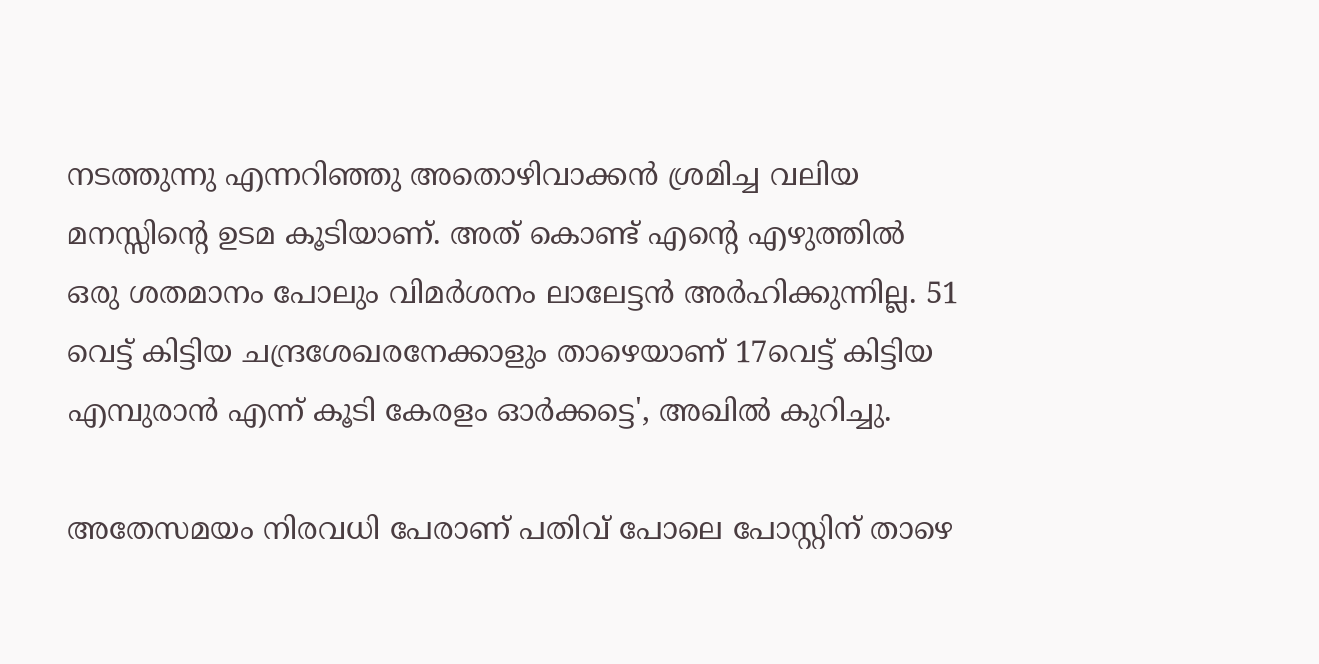നടത്തുന്നു എന്നറിഞ്ഞു അതൊഴിവാക്കൻ ശ്രമിച്ച വലിയ മനസ്സിന്റെ ഉടമ കൂടിയാണ്. അത് കൊണ്ട് എന്റെ എഴുത്തിൽ ഒരു ശതമാനം പോലും വിമർശനം ലാലേട്ടൻ അർഹിക്കുന്നില്ല. 51 വെട്ട് കിട്ടിയ ചന്ദ്രശേഖരനേക്കാളും താഴെയാണ് 17വെട്ട് കിട്ടിയ എമ്പുരാൻ എന്ന് കൂടി കേരളം ഓർക്കട്ടെ', അഖിൽ കുറിച്ചു.

അതേസമയം നിരവധി പേരാണ് പതിവ് പോലെ പോസ്റ്റിന് താഴെ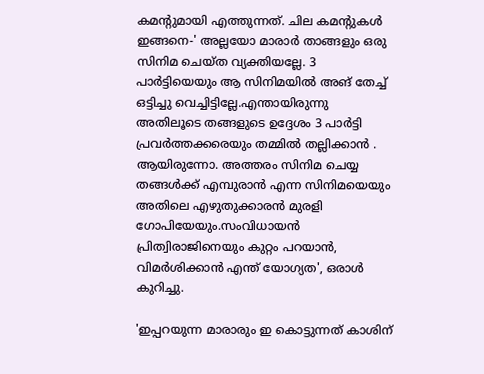കമന്റുമായി എത്തുന്നത്. ചില കമന്റുകൾ ഇങ്ങനെ-' അല്ലയോ മാരാർ താങ്ങളും ഒരു സിനിമ ചെയ്ത വ്യക്തിയല്ലേ. 3 പാർട്ടിയെയും ആ സിനിമയിൽ അങ് തേച്ച് ഒട്ടിച്ചു വെച്ചിട്ടില്ലേ.എന്തായിരുന്നു അതിലൂടെ തങ്ങളുടെ ഉദ്ദേശം 3 പാർട്ടി പ്രവർത്തക്കരെയും തമ്മിൽ തല്ലിക്കാൻ . ആയിരുന്നോ. അത്തരം സിനിമ ചെയ്യ തങ്ങൾക്ക് എമ്പുരാൻ എന്ന സിനിമയെയും അതിലെ എഴുതുക്കാരൻ മുരളി ഗോപിയേയും.സംവിധായൻ പ്രിത്വിരാജിനെയും കുറ്റം പറയാൻ, വിമർശിക്കാൻ എന്ത് യോഗ്യത', ഒരാൾ കുറിച്ചു.

'ഇപ്പറയുന്ന മാരാരും ഇ കൊട്ടുന്നത് കാശിന്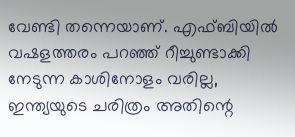വേണ്ടി തന്നെയാണ്. എഫ്ബിയിൽ വഷളത്തരം പറഞ്ഞ് റീച്ചുണ്ടാക്കി നേടുന്ന കാശിനോളം വരില്ല, ഇന്ത്യയുടെ ചരിത്രം അതിന്റെ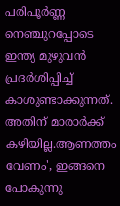പരിപൂർണ്ണ നെഞ്ചുറപ്പോടെ ഇന്ത്യ മുഴുവൻ പ്രദർശിപ്പിച്ച് കാശുണ്ടാക്കുന്നത്. അതിന് മാരാർക്ക് കഴിയില്ല.ആണത്തം വേണം', ഇങ്ങനെ പോകുന്നു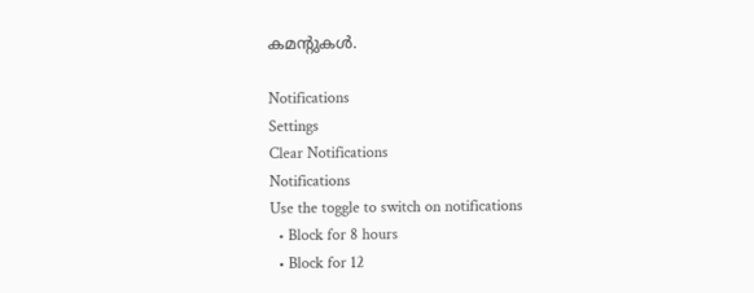കമന്റുകൾ.

Notifications
Settings
Clear Notifications
Notifications
Use the toggle to switch on notifications
  • Block for 8 hours
  • Block for 12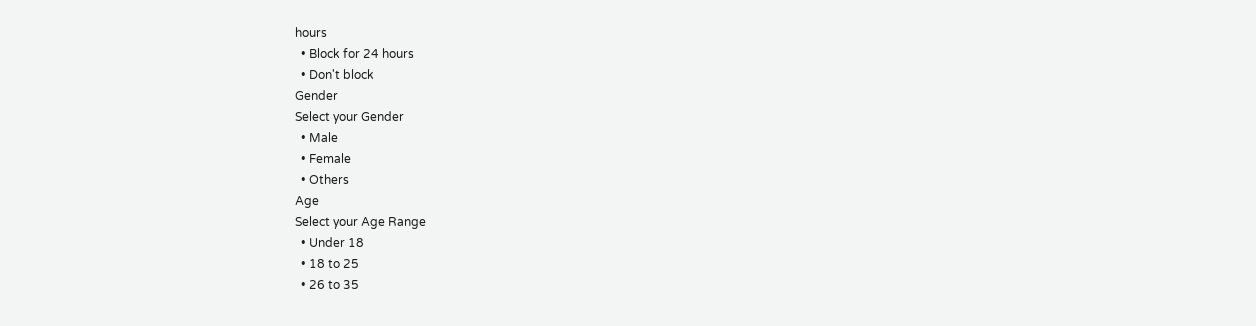hours
  • Block for 24 hours
  • Don't block
Gender
Select your Gender
  • Male
  • Female
  • Others
Age
Select your Age Range
  • Under 18
  • 18 to 25
  • 26 to 35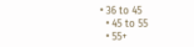• 36 to 45
  • 45 to 55
  • 55+